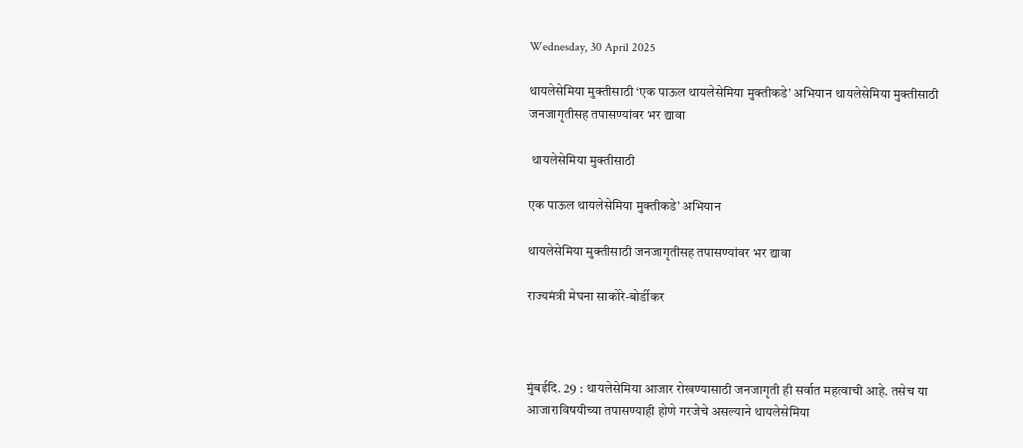Wednesday, 30 April 2025

थायलेसेमिया मुक्तीसाठी ‘एक पाऊल थायलेसेमिया मुक्तीकडे’ अभियान थायलेसेमिया मुक्तीसाठी जनजागृतीसह तपासण्यांवर भर द्यावा

 थायलेसेमिया मुक्तीसाठी

एक पाऊल थायलेसेमिया मुक्तीकडे’ अभियान

थायलेसेमिया मुक्तीसाठी जनजागृतीसह तपासण्यांवर भर द्यावा

राज्यमंत्री मेघना साकोरे-बोर्डीकर



मुंबईदि. 29 : थायलेसेमिया आजार रोखण्यासाठी जनजागृती ही सर्वात महत्वाची आहे. तसेच या आजाराविषयीच्या तपासण्याही होणे गरजेचे असल्याने थायलेसेमिया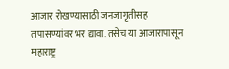आजार रोखण्यासाठी जनजागृतीसह तपासण्यांवर भर द्यावा. तसेच या आजारापासून महाराष्ट्र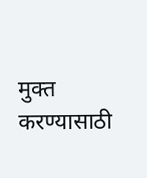मुक्त करण्यासाठी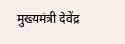मुख्यमंत्री देवेंद्र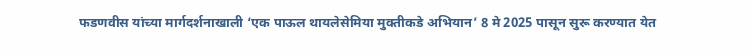फडणवीस यांच्या मार्गदर्शनाखाली ‘एक पाऊल थायलेसेमिया मुक्तीकडे अभियान’ 8 मे 2025 पासून सुरू करण्यात येत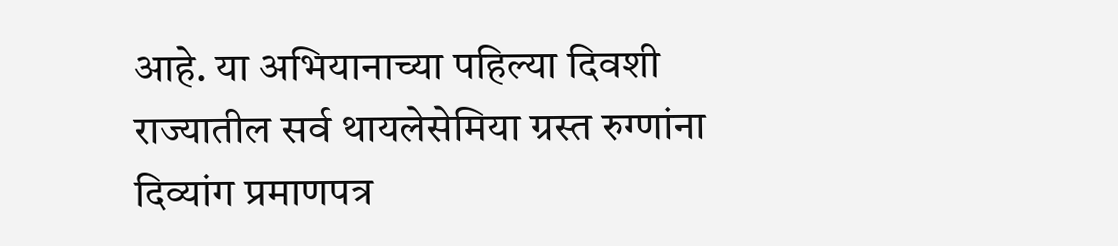आहे. या अभियानाच्या पहिल्या दिवशी राज्यातील सर्व थायलेसेमिया ग्रस्त रुग्णांना दिव्यांग प्रमाणपत्र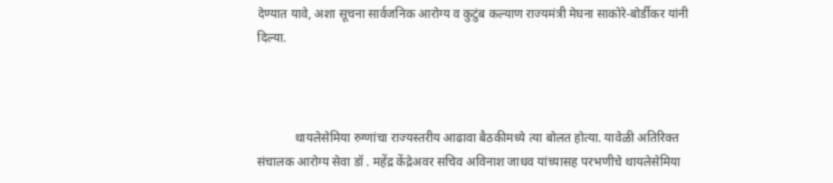देण्यात यावे, अशा सूचना सार्वजनिक आरोग्य व कुटुंब कल्याण राज्यमंत्री मेघना साकोरे-बोर्डीकर यांनी दिल्या.



            थायलेसेमिया रुग्णांचा राज्यस्तरीय आढावा बैठकीमध्ये त्या बोलत होत्या. यावेळी अतिरिक्त संचालक आरोग्य सेवा डॉ . महेंद्र केंद्रेअवर सचिव अविनाश जाधव यांच्यासह परभणीचे थायलेसेमिया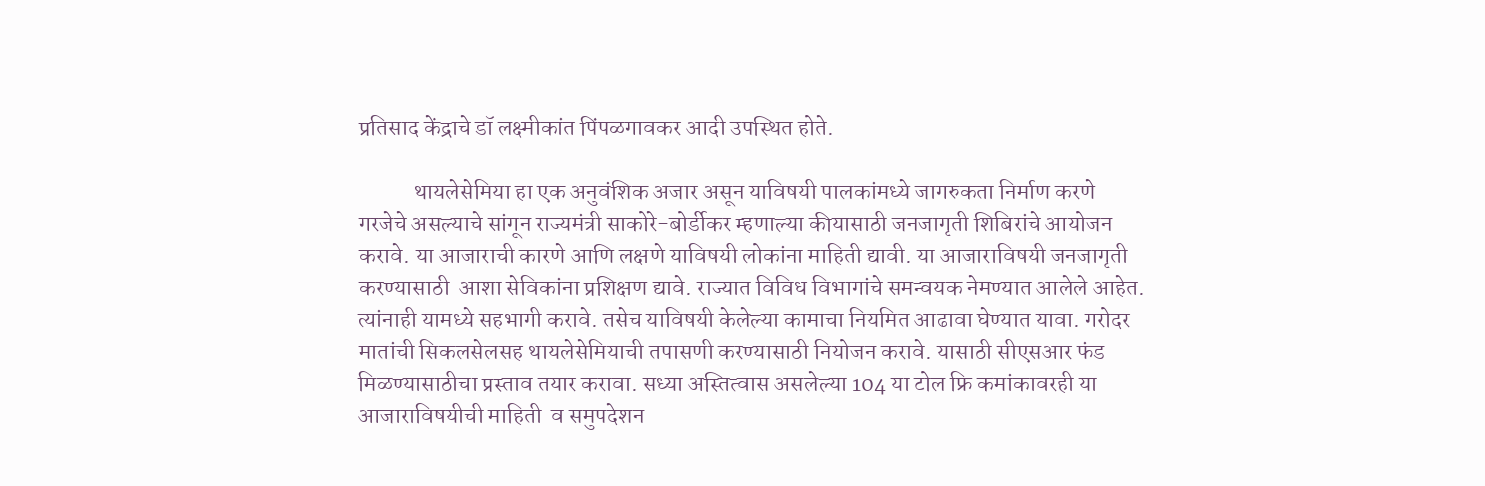प्रतिसाद केंद्राचे डॉ लक्ष्मीकांत पिंपळगावकर आदी उपस्थित होते.

            थायलेसेमिया हा एक अनुवंशिक अजार असून याविषयी पालकांमध्ये जागरुकता निर्माण करणे गरजेचे असल्याचे सांगून राज्यमंत्री साकोरे-बोर्डीकर म्हणाल्या कीयासाठी जनजागृती शिबिरांचे आयोजन करावे. या आजाराची कारणे आणि लक्षणे याविषयी लोकांना माहिती द्यावी. या आजाराविषयी जनजागृती करण्यासाठी  आशा सेविकांना प्रशिक्षण द्यावे. राज्यात विविध विभागांचे समन्वयक नेमण्यात आलेले आहेत. त्यांनाही यामध्ये सहभागी करावे. तसेच याविषयी केलेल्या कामाचा नियमित आढावा घेण्यात यावा. गरोदर मातांची सिकलसेलसह थायलेसेमियाची तपासणी करण्यासाठी नियोजन करावे. यासाठी सीएसआर फंड मिळण्यासाठीचा प्रस्ताव तयार करावा. सध्या अस्तित्वास असलेल्या 104 या टोल फ्रि कमांकावरही या आजाराविषयीची माहिती  व समुपदेशन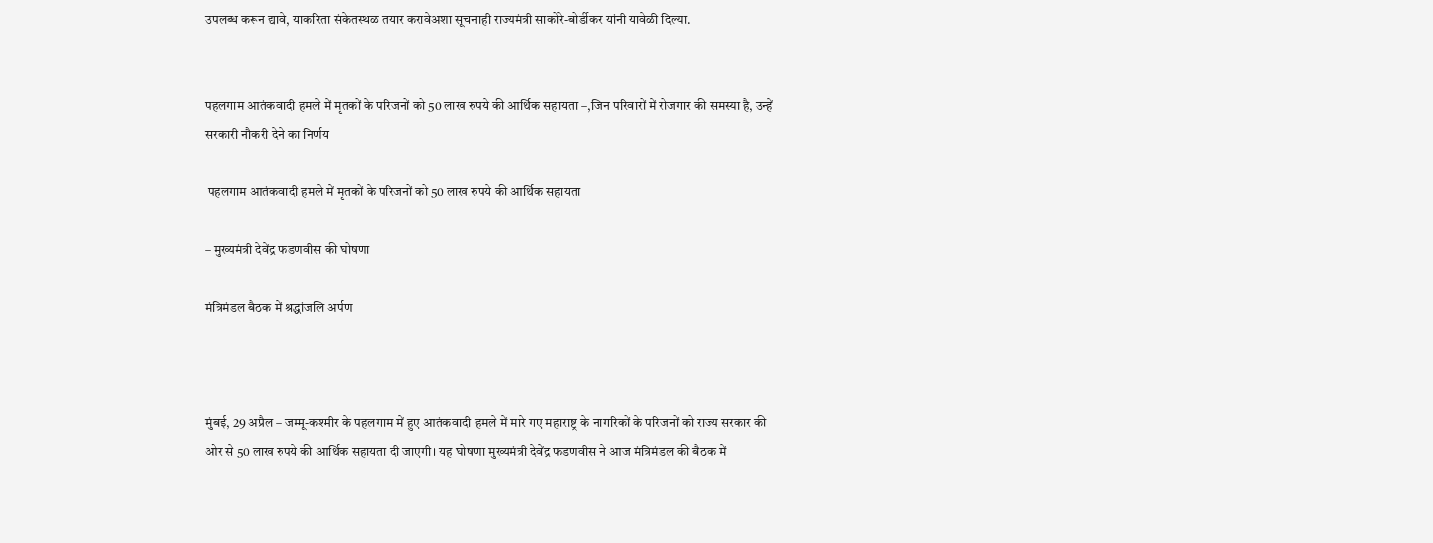उपलब्ध करून द्यावे, याकरिता संकेतस्थळ तयार करावेअशा सूचनाही राज्यमंत्री साकोरे-बोर्डीकर यांनी यावेळी दिल्या.


पहलगाम आतंकवादी हमले में मृतकों के परिजनों को 50 लाख रुपये की आर्थिक सहायता –,जिन परिवारों में रोजगार की समस्या है, उन्हें सरकारी नौकरी देने का निर्णय

 पहलगाम आतंकवादी हमले में मृतकों के परिजनों को 50 लाख रुपये की आर्थिक सहायता

– मुख्यमंत्री देवेंद्र फडणवीस की घोषणा

मंत्रिमंडल बैठक में श्रद्धांजलि अर्पण



मुंबई, 29 अप्रैल – जम्मू-कश्मीर के पहलगाम में हुए आतंकवादी हमले में मारे गए महाराष्ट्र के नागरिकों के परिजनों को राज्य सरकार की ओर से 50 लाख रुपये की आर्थिक सहायता दी जाएगी। यह घोषणा मुख्यमंत्री देवेंद्र फडणवीस ने आज मंत्रिमंडल की बैठक में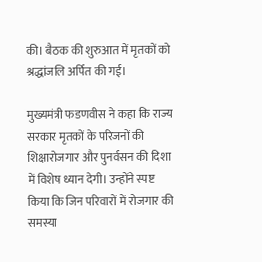की। बैठक की शुरुआत में मृतकों को श्रद्धांजलि अर्पित की गई।

मुख्यमंत्री फडणवीस ने कहा कि राज्य सरकार मृतकों के परिजनों की शिक्षारोजगार और पुनर्वसन की दिशा में विशेष ध्यान देगी। उन्होंने स्पष्ट किया कि जिन परिवारों में रोजगार की समस्या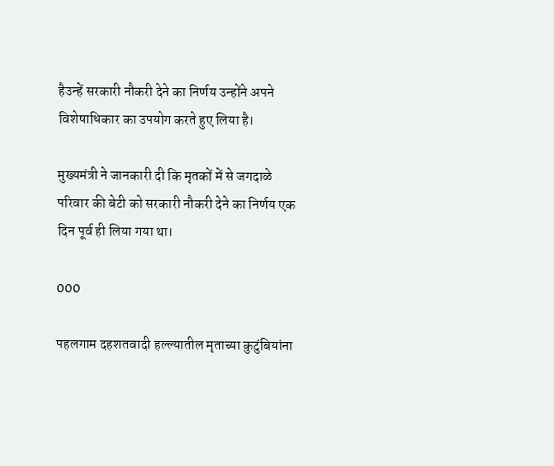हैउन्हें सरकारी नौकरी देने का निर्णय उन्होंने अपने विशेषाधिकार का उपयोग करते हुए लिया है।

मुख्यमंत्री ने जानकारी दी कि मृतकों में से जगदाळे परिवार की बेटी को सरकारी नौकरी देने का निर्णय एक दिन पूर्व ही लिया गया था।

000

पहलगाम दहशतवादी हल्ल्यातील मृताच्या कुटुंबियांना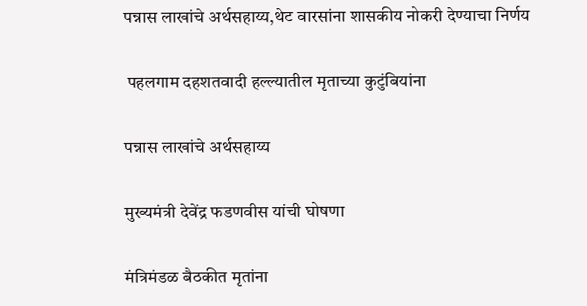पन्नास लाखांचे अर्थसहाय्य,थेट वारसांना शासकीय नोकरी देण्याचा निर्णय

 पहलगाम दहशतवादी हल्ल्यातील मृताच्या कुटुंबियांना

पन्नास लाखांचे अर्थसहाय्य

मुख्यमंत्री देवेंद्र फडणवीस यांची घोषणा

मंत्रिमंडळ बैठकीत मृतांना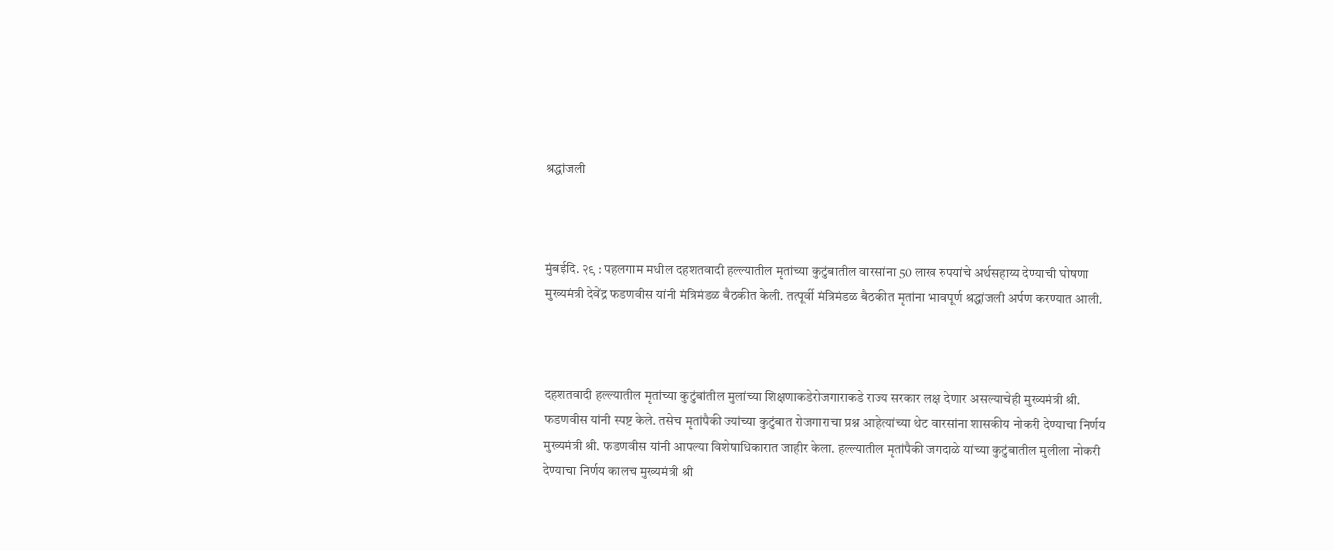श्रद्धांजली



मुंबईदि. २९ : पहलगाम मधील दहशतवादी हल्ल्यातील मृतांच्या कुटुंबातील वारसांना 50 लाख रुपयांचे अर्थसहाय्य देण्याची घोषणा मुख्यमंत्री देवेंद्र फडणवीस यांनी मंत्रिमंडळ बैठकीत केली. तत्पूर्वी मंत्रिमंडळ बैठकीत मृतांना भावपूर्ण श्रद्धांजली अर्पण करण्यात आली.



दहशतवादी हल्ल्यातील मृतांच्या कुटुंबांतील मुलांच्या शिक्षणाकडेरोजगाराकडे राज्य सरकार लक्ष देणार असल्याचेही मुख्यमंत्री श्री. फडणवीस यांनी स्पष्ट केले. तसेच मृतांपैकी ज्यांच्या कुटुंबात रोजगाराचा प्रश्न आहेत्यांच्या थेट वारसांना शासकीय नोकरी देण्याचा निर्णय मुख्यमंत्री श्री. फडणवीस यांनी आपल्या विशेषाधिकारात जाहीर केला. हल्ल्यातील मृतांपैकी जगदाळे यांच्या कुटुंबातील मुलीला नोकरी देण्याचा निर्णय कालच मुख्यमंत्री श्री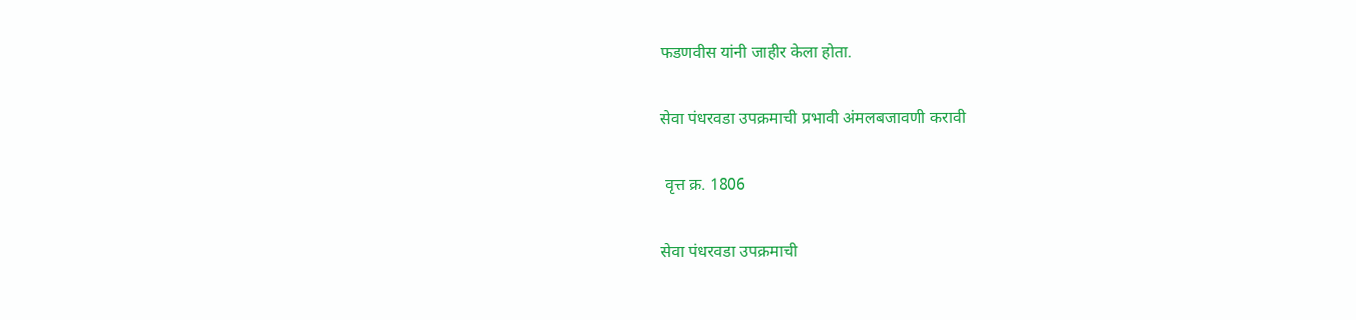फडणवीस यांनी जाहीर केला होता.

सेवा पंधरवडा उपक्रमाची प्रभावी अंमलबजावणी करावी

 वृत्त क्र. 1806

सेवा पंधरवडा उपक्रमाची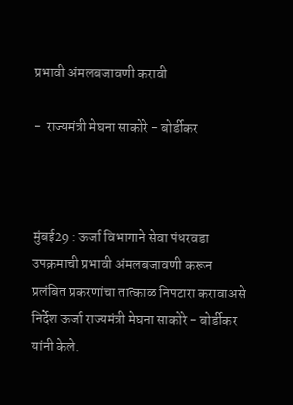प्रभावी अंमलबजावणी करावी

-  राज्यमंत्री मेघना साकोरे - बोर्डीकर



मुंबई29 : ऊर्जा विभागाने सेवा पंधरवडा उपक्रमाची प्रभावी अंमलबजावणी करून प्रलंबित प्रकरणांचा तात्काळ निपटारा करावाअसे निर्देश ऊर्जा राज्यमंत्री मेघना साकोरे - बोर्डीकर यांनी केले.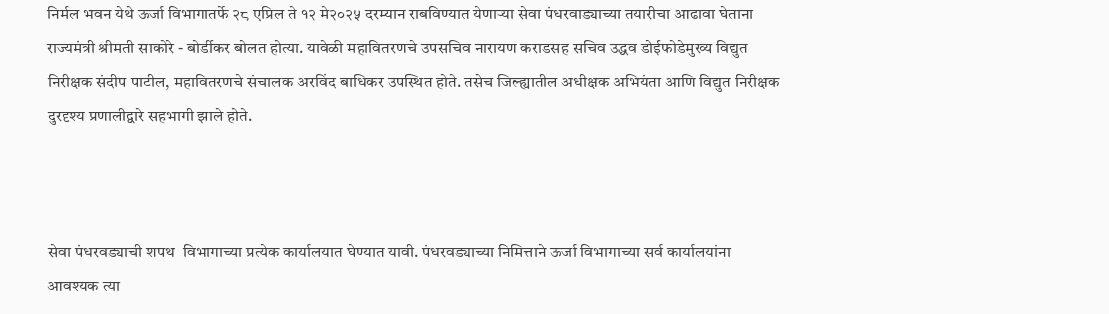निर्मल भवन येथे ऊर्जा विभागातर्फे २८ एप्रिल ते १२ मे२०२५ दरम्यान राबविण्यात येणाऱ्या सेवा पंधरवाड्याच्या तयारीचा आढावा घेताना राज्यमंत्री श्रीमती साकोरे - बोर्डीकर बोलत होत्या. यावेळी महावितरणचे उपसचिव नारायण कराडसह सचिव उद्धव डोईफोडेमुख्य विद्युत निरीक्षक संदीप पाटील, महावितरणचे संचालक अरविंद बाधिकर उपस्थित होते. तसेच जिल्ह्यातील अधीक्षक अभियंता आणि विद्युत निरीक्षक दुरदृश्य प्रणालीद्वारे सहभागी झाले होते.



सेवा पंधरवड्याची शपथ  विभागाच्या प्रत्येक कार्यालयात घेण्यात यावी. पंधरवड्याच्या निमित्ताने ऊर्जा विभागाच्या सर्व कार्यालयांना आवश्यक त्या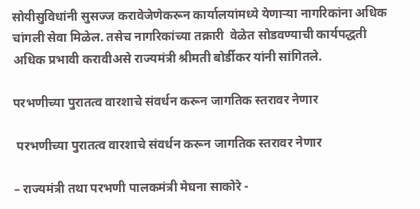सोयीसुविधांनी सुसज्ज करावेजेणेकरून कार्यालयांमध्ये येणाऱ्या नागरिकांना अधिक चांगली सेवा मिळेल. तसेच नागरिकांच्या तक्रारी  वेळेत सोडवण्याची कार्यपद्धती अधिक प्रभावी करावीअसे राज्यमंत्री श्रीमती बोर्डीकर यांनी सांगितले.

परभणीच्या पुरातत्व वारशाचे संवर्धन करून जागतिक स्तरावर नेणार

 परभणीच्या पुरातत्व वारशाचे संवर्धन करून जागतिक स्तरावर नेणार

– राज्यमंत्री तथा परभणी पालकमंत्री मेघना साकोरे -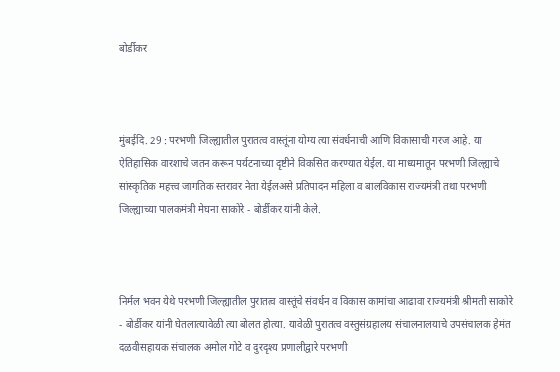बोर्डीकर



मुंबईदि. 29 : परभणी जिल्ह्यातील पुरातत्व वास्तूंना योग्य त्या संवर्धनाची आणि विकासाची गरज आहे. या ऐतिहासिक वारशाचे जतन करून पर्यटनाच्या दृष्टीने विकसित करण्यात येईल. या माध्यमातून परभणी जिल्ह्याचे सांस्कृतिक महत्त्व जागतिक स्तरावर नेता येईलअसे प्रतिपादन महिला व बालविकास राज्यमंत्री तथा परभणी जिल्ह्याच्या पालकमंत्री मेघना साकोरे - बोर्डीकर यांनी केले.



निर्मल भवन येथे परभणी जिल्ह्यातील पुरातत्व वास्तूंचे संवर्धन व विकास कामांचा आढावा राज्यमंत्री श्रीमती साकोरे - बोर्डीकर यांनी घेतलात्यावेळी त्या बोलत होत्या. यावेळी पुरातत्व वस्तुसंग्रहालय संचालनालयाचे उपसंचालक हेमंत दळवीसहायक संचालक अमोल गोटे व दुरदृश्य प्रणालीद्वारे परभणी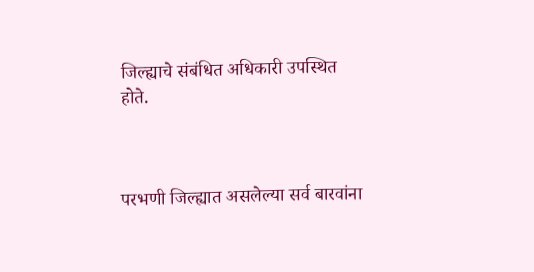जिल्ह्याचे संबंधित अधिकारी उपस्थित होते.



परभणी जिल्ह्यात असलेल्या सर्व बारवांना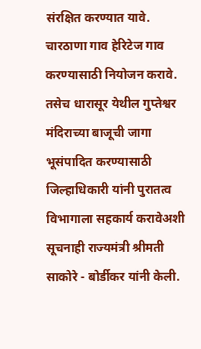संरक्षित करण्यात यावे. चारठाणा गाव हेरिटेज गाव करण्यासाठी नियोजन करावे. तसेच धारासूर येथील गुप्तेश्वर मंदिराच्या बाजूची जागा भूसंपादित करण्यासाठी जिल्हाधिकारी यांनी पुरातत्व विभागाला सहकार्य करावेअशी सूचनाही राज्यमंत्री श्रीमती साकोरे - बोर्डीकर यांनी केली.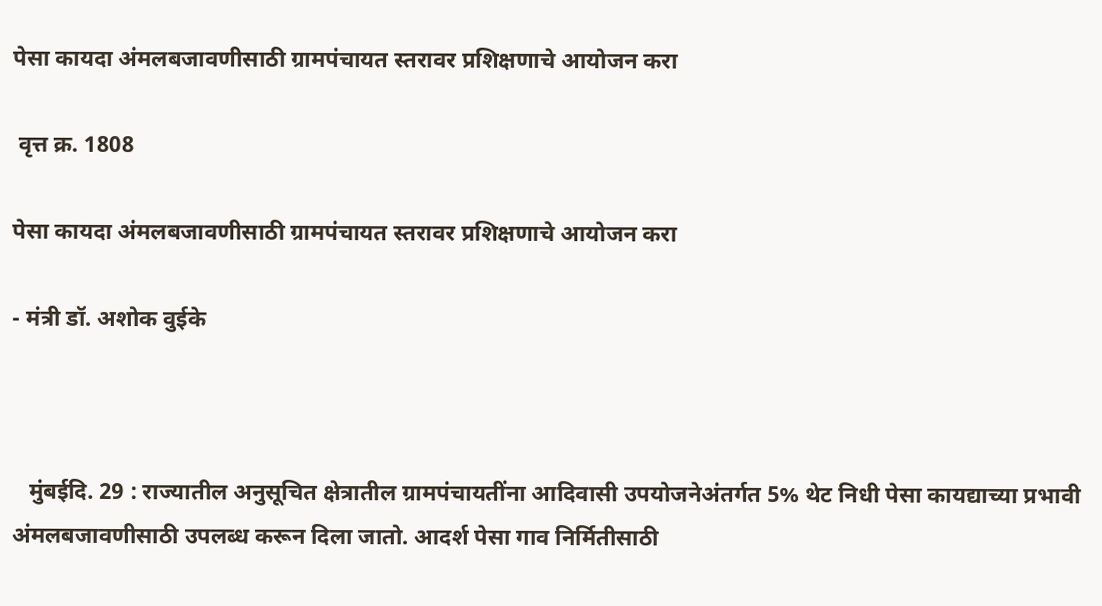पेसा कायदा अंमलबजावणीसाठी ग्रामपंचायत स्तरावर प्रशिक्षणाचे आयोजन करा

 वृत्त क्र. 1808

पेसा कायदा अंमलबजावणीसाठी ग्रामपंचायत स्तरावर प्रशिक्षणाचे आयोजन करा

- मंत्री डॉ. अशोक वुईके



   मुंबईदि. 29 : राज्यातील अनुसूचित क्षेत्रातील ग्रामपंचायतींना आदिवासी उपयोजनेअंतर्गत 5% थेट निधी पेसा कायद्याच्या प्रभावी अंमलबजावणीसाठी उपलब्ध करून दिला जातो. आदर्श पेसा गाव निर्मितीसाठी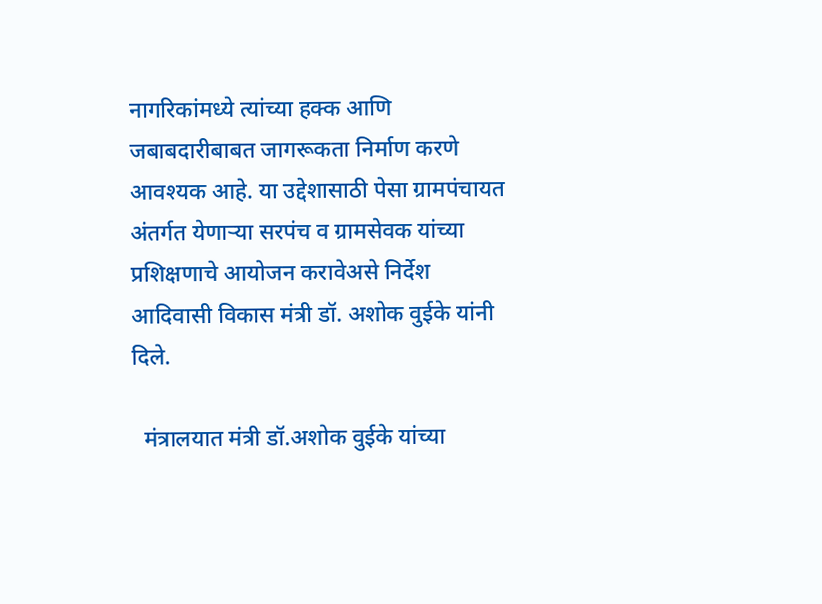नागरिकांमध्ये त्यांच्या हक्क आणि जबाबदारीबाबत जागरूकता निर्माण करणे आवश्यक आहे. या उद्देशासाठी पेसा ग्रामपंचायत अंतर्गत येणाऱ्या सरपंच व ग्रामसेवक यांच्या प्रशिक्षणाचे आयोजन करावेअसे निर्देश आदिवासी विकास मंत्री डॉ. अशोक वुईके यांनी दिले.

  मंत्रालयात मंत्री डॉ.अशोक वुईके यांच्या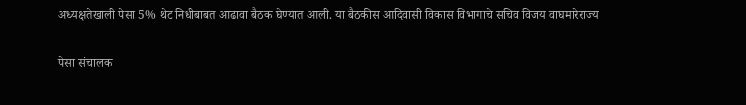अध्यक्षतेखाली पेसा 5% थेट निधीबाबत आढावा बैठक घेण्यात आली. या बैठकीस आदिवासी विकास विभागाचे सचिव विजय वाघमारेराज्य

पेसा संचालक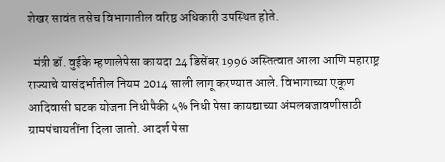शेखर सावंत तसेच विभागातील वरिष्ठ अधिकारी उपस्थित होते.

  मंत्री डॉ. वुईके म्हणालेपेसा कायदा 24 डिसेंबर 1996 अस्तित्वात आला आणि महाराष्ट्र राज्याचे यासंदर्भातील नियम 2014 साली लागू करण्यात आले. विभागाच्या एकूण आदिवासी घटक योजना निधीपैकी ५% निधी पेसा कायद्याच्या अंमलबजावणीसाठी ग्रामपंचायतींना दिला जातो. आदर्श पेसा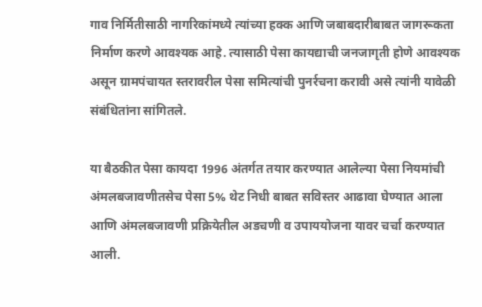गाव निर्मितीसाठी नागरिकांमध्ये त्यांच्या हक्क आणि जबाबदारीबाबत जागरूकता निर्माण करणे आवश्यक आहे. त्यासाठी पेसा कायद्याची जनजागृती होणे आवश्यक असून ग्रामपंचायत स्तरावरील पेसा समित्यांची पुनर्रचना करावी असे त्यांनी यावेळी संबंधितांना सांगितले.

या बैठकीत पेसा कायदा 1996 अंतर्गत तयार करण्यात आलेल्या पेसा नियमांची अंमलबजावणीतसेच पेसा 5% थेट निधी बाबत सविस्तर आढावा घेण्यात आला आणि अंमलबजावणी प्रक्रियेतील अडचणी व उपाययोजना यावर चर्चा करण्यात आली.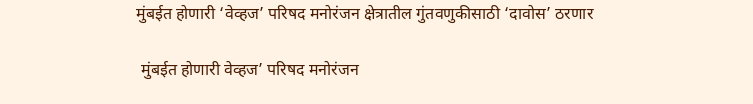मुंबईत होणारी ‘वेव्हज’ परिषद मनोरंजन क्षेत्रातील गुंतवणुकीसाठी ‘दावोस’ ठरणार

 मुंबईत होणारी वेव्हज’ परिषद मनोरंजन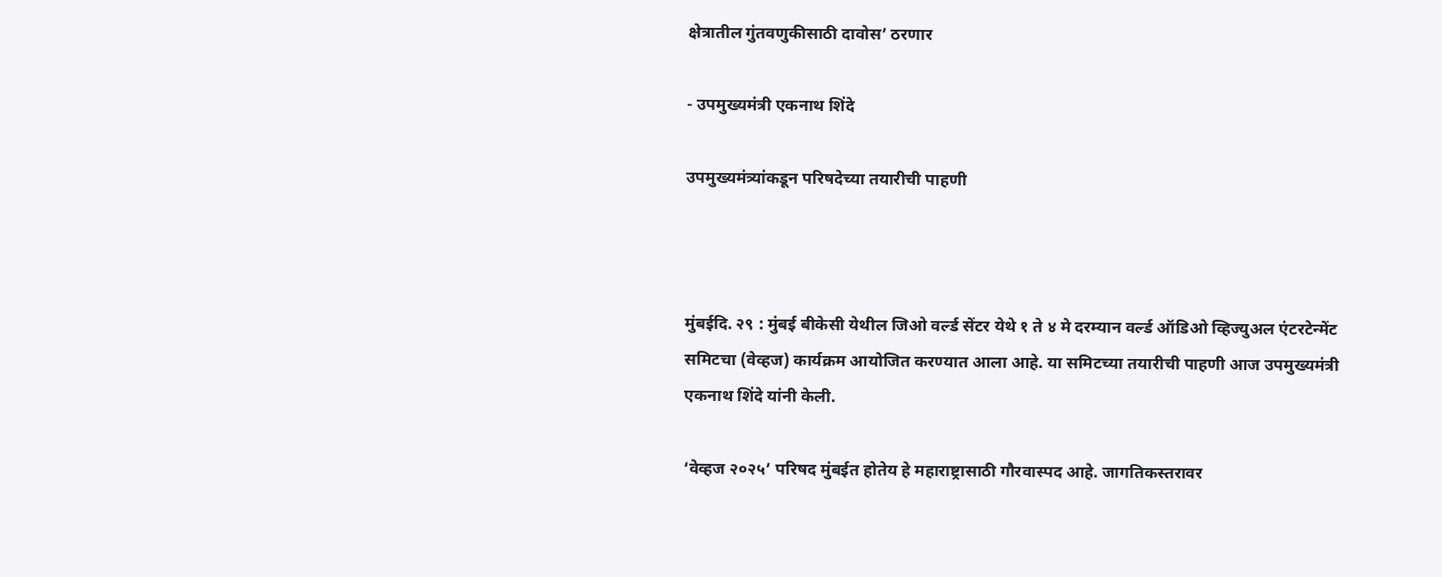क्षेत्रातील गुंतवणुकीसाठी दावोस’ ठरणार

- उपमुख्यमंत्री एकनाथ शिंदे

उपमुख्यमंत्र्यांकडून परिषदेच्या तयारीची पाहणी



मुंबईदि. २९ : मुंबई बीकेसी येथील जिओ वर्ल्ड सेंटर येथे १ ते ४ मे दरम्यान वर्ल्ड ऑडिओ व्हिज्युअल एंटरटेन्मेंट समिटचा (वेव्हज) कार्यक्रम आयोजित करण्यात आला आहे. या समिटच्या तयारीची पाहणी आज उपमुख्यमंत्री एकनाथ शिंदे यांनी केली.

‘वेव्हज २०२५’ परिषद मुंबईत होतेय हे महाराष्ट्रासाठी गौरवास्पद आहे. जागतिकस्तरावर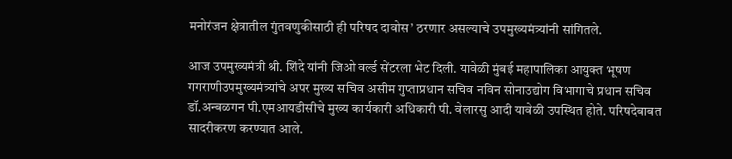मनोरंजन क्षेत्रातील गुंतवणुकीसाठी ही परिषद दावोस’ ठरणार असल्याचे उपमुख्यमंत्र्यांनी सांगितले.

आज उपमुख्यमंत्री श्री. शिंदे यांनी जिओ वर्ल्ड सेंटरला भेट दिली. यावेळी मुंबई महापालिका आयुक्त भूषण गगराणीउपमुख्यमंत्र्यांचे अपर मुख्य सचिव असीम गुप्ताप्रधान सचिव नविन सोनाउद्योग विभागाचे प्रधान सचिव डॉ.अन्बळगन पी.एमआयडीसीचे मुख्य कार्यकारी अधिकारी पी. वेलारसु आदी यावेळी उपस्थित होते. परिषदेबाबत सादरीकरण करण्यात आले.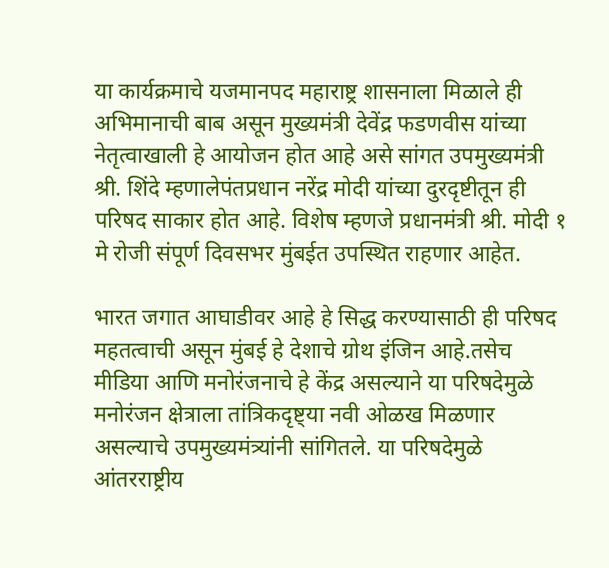या कार्यक्रमाचे यजमानपद महाराष्ट्र शासनाला मिळाले ही अभिमानाची बाब असून मुख्यमंत्री देवेंद्र फडणवीस यांच्या नेतृत्वाखाली हे आयोजन होत आहे असे सांगत उपमुख्यमंत्री श्री. शिंदे म्हणालेपंतप्रधान नरेंद्र मोदी यांच्या दुरदृष्टीतू‌न ही परिषद साकार होत आहे. विशेष म्हणजे प्रधानमंत्री श्री. मोदी १ मे रोजी संपूर्ण दिवसभर मुंबईत उपस्थित राहणार आहेत.

भारत जगात आघाडीवर आहे हे सिद्ध करण्यासाठी ही परिषद महतत्वाची असून मुंबई हे देशाचे ग्रोथ इंजिन आहे.तसेच मीडिया आणि मनोरंजनाचे हे केंद्र असल्याने या परिषदेमुळे मनोरंजन क्षेत्राला तांत्रिकदृष्ट्या नवी ओळख मिळणार असल्याचे उपमुख्यमंत्र्यांनी सांगितले. या परिषदेमुळे आंतरराष्ट्रीय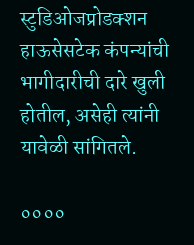स्टुडिओजप्रोडक्शन हाऊसेसटेक कंपन्यांची भागीदारीची दारे खुली होतील, असेही त्यांनी यावेळी सांगितले.

००००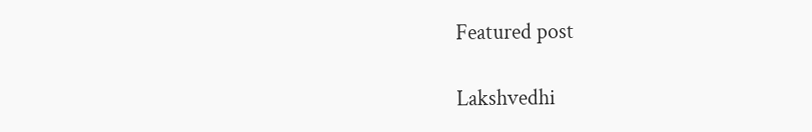Featured post

Lakshvedhi